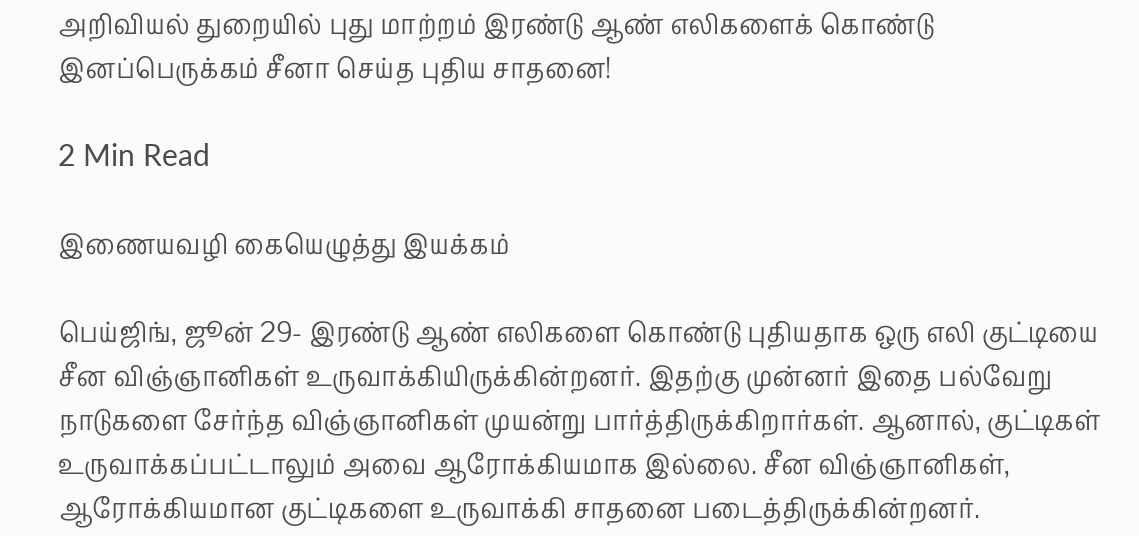அறிவியல் துறையில் புது மாற்றம் இரண்டு ஆண் எலிகளைக் கொண்டு இனப்பெருக்கம் சீனா செய்த புதிய சாதனை!

2 Min Read

இணையவழி கையெழுத்து இயக்கம்

பெய்ஜிங், ஜூன் 29- இரண்டு ஆண் எலிகளை கொண்டு புதியதாக ஒரு எலி குட்டியை சீன விஞ்ஞானிகள் உருவாக்கியிருக்கின்றனர். இதற்கு முன்னர் இதை பல்வேறு நாடுகளை சேர்ந்த விஞ்ஞானிகள் முயன்று பார்த்திருக்கிறார்கள். ஆனால், குட்டிகள் உருவாக்கப்பட்டாலும் அவை ஆரோக்கியமாக இல்லை. சீன விஞ்ஞானிகள், ஆரோக்கியமான குட்டிகளை உருவாக்கி சாதனை படைத்திருக்கின்றனர்.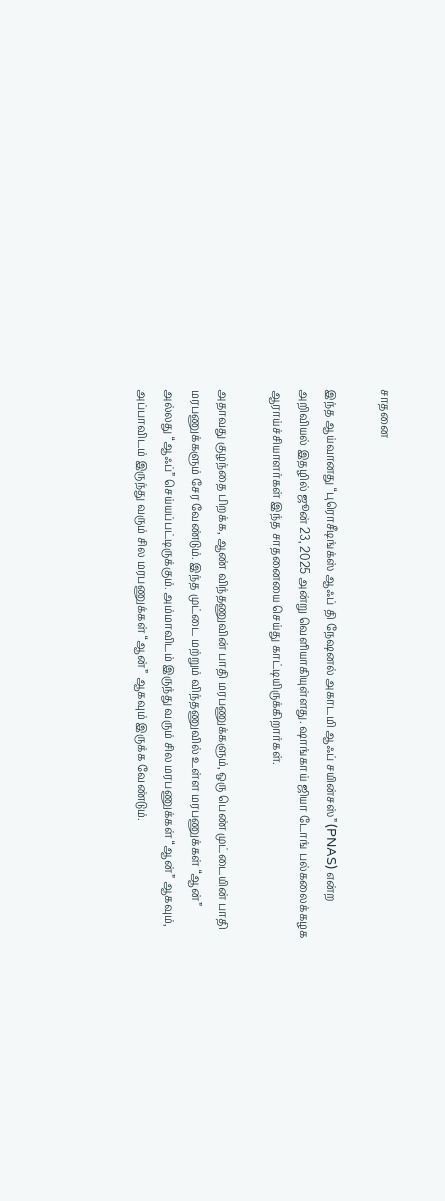சாதனை

இந்த ஆய்வானது “புரொசீடிங்க்ஸ் ஆஃப் தி நேஷனல் அகாடமி ஆஃப் சயின்சஸ்” (PNAS) என்ற அறிவியல் இதழில் ஜூன் 23, 2025 அன்று வெளியாகியுள்ளது. ஷாங்காய் ஜியா டோங் பல்கலைக்கழக ஆராய்ச்சியாளர்கள் இந்த சாதனையை செய்து காட்டியிருக்கிறார்கள்.

அதாவது குழந்தை பிறக்க, ஆண் விந்தணுவின் பாதி மரபணுக்களும், ஒரு பெண் முட்டையின் பாதி மரபணுக்களும் சேர வேண்டும். இந்த முட்டை மற்றும் விந்தணுவில் உள்ள மரபணுக்கள் “ஆன்” அல்லது “ஆஃப்” செய்யப்பட்டிருக்கும். அம்மாவிடம் இருந்து வரும் சில மரபணுக்கள் “ஆன்” ஆகவும், அப்பாவிடம் இருந்து வரும் சில மரபணுக்கள் “ஆன்” ஆகவும் இருக்க வேண்டும்.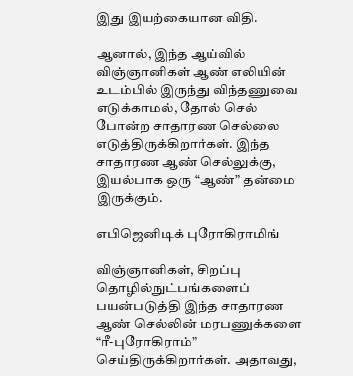இது இயற்கையான விதி.

ஆனால், இந்த ஆய்வில் விஞ்ஞானிகள் ஆண் எலியின் உடம்பில் இருந்து விந்தணுவை எடுக்காமல், தோல் செல் போன்ற சாதாரண செல்லை எடுத்திருக்கிறார்கள். இந்த சாதாரண ஆண் செல்லுக்கு, இயல்பாக ஒரு “ஆண்” தன்மை இருக்கும்.

எபிஜெனிடிக் புரோகிராமிங்

விஞ்ஞானிகள், சிறப்பு தொழில்நுட்பங்களைப் பயன்படுத்தி இந்த சாதாரண ஆண் செல்லின் மரபணுக்களை “ரீ-புரோகிராம்” செய்திருக்கிறார்கள். அதாவது,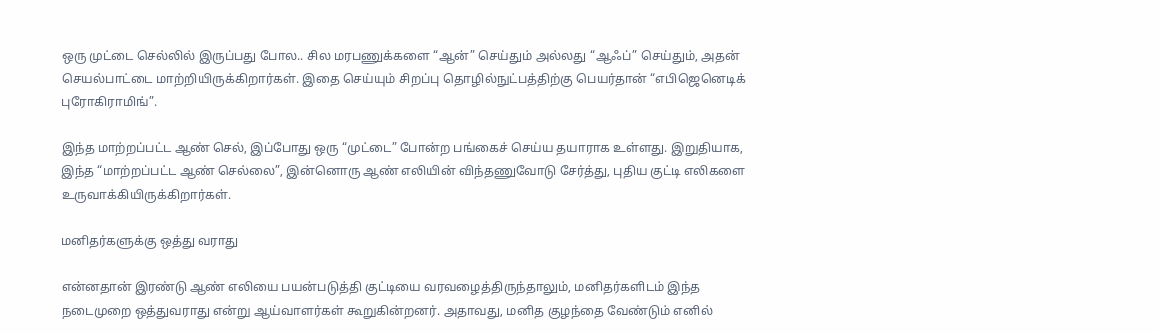ஒரு முட்டை செல்லில் இருப்பது போல.. சில மரபணுக்களை “ஆன்” செய்தும் அல்லது “ஆஃப்” செய்தும், அதன் செயல்பாட்டை மாற்றியிருக்கிறார்கள். இதை செய்யும் சிறப்பு தொழில்நுட்பத்திற்கு பெயர்தான் “எபிஜெனெடிக் புரோகிராமிங்”.

இந்த மாற்றப்பட்ட ஆண் செல், இப்போது ஒரு “முட்டை” போன்ற பங்கைச் செய்ய தயாராக உள்ளது. இறுதியாக, இந்த “மாற்றப்பட்ட ஆண் செல்லை”, இன்னொரு ஆண் எலியின் விந்தணுவோடு சேர்த்து, புதிய குட்டி எலிகளை உருவாக்கியிருக்கிறார்கள்.

மனிதர்களுக்கு ஒத்து வராது

என்னதான் இரண்டு ஆண் எலியை பயன்படுத்தி குட்டியை வரவழைத்திருந்தாலும், மனிதர்களிடம் இந்த நடைமுறை ஒத்துவராது என்று ஆய்வாளர்கள் கூறுகின்றனர். அதாவது, மனித குழந்தை வேண்டும் எனில்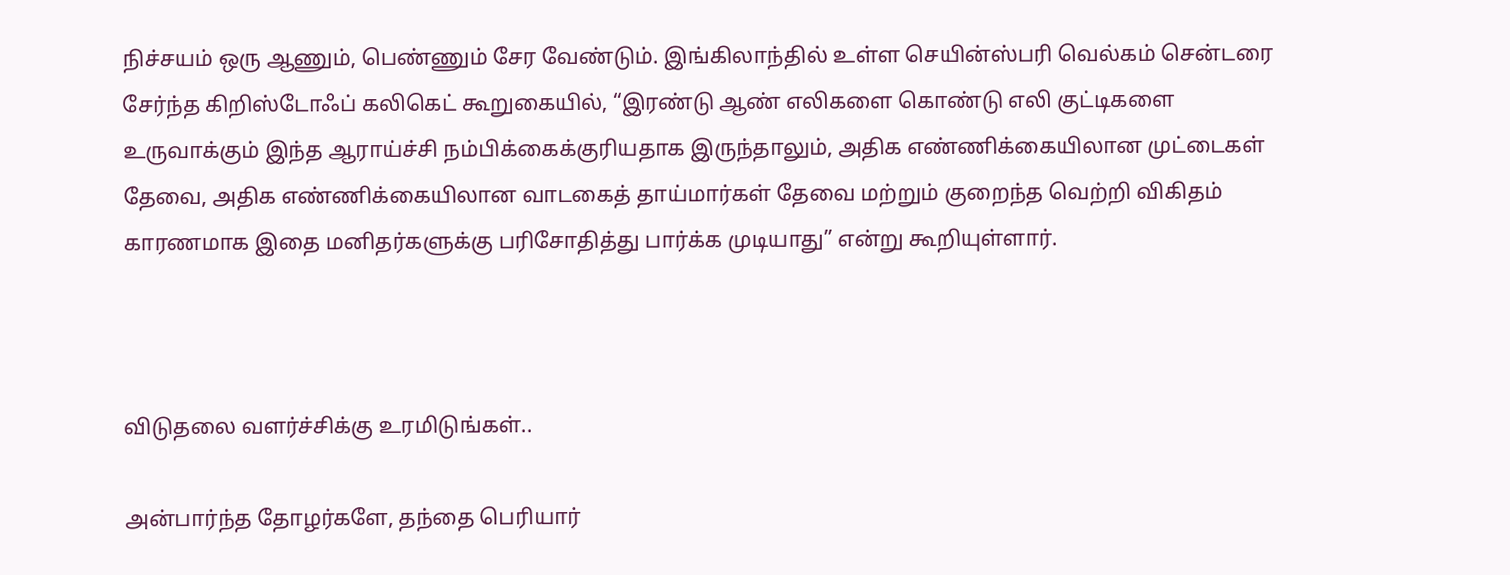நிச்சயம் ஒரு ஆணும், பெண்ணும் சேர வேண்டும். இங்கிலாந்தில் உள்ள செயின்ஸ்பரி வெல்கம் சென்டரை சேர்ந்த கிறிஸ்டோஃப் கலிகெட் கூறுகையில், “இரண்டு ஆண் எலிகளை கொண்டு எலி குட்டிகளை உருவாக்கும் இந்த ஆராய்ச்சி நம்பிக்கைக்குரியதாக இருந்தாலும், அதிக எண்ணிக்கையிலான முட்டைகள் தேவை, அதிக எண்ணிக்கையிலான வாடகைத் தாய்மார்கள் தேவை மற்றும் குறைந்த வெற்றி விகிதம் காரணமாக இதை மனிதர்களுக்கு பரிசோதித்து பார்க்க முடியாது” என்று கூறியுள்ளார்.



விடுதலை வளர்ச்சிக்கு உரமிடுங்கள்..

அன்பார்ந்த தோழர்களே, தந்தை பெரியார்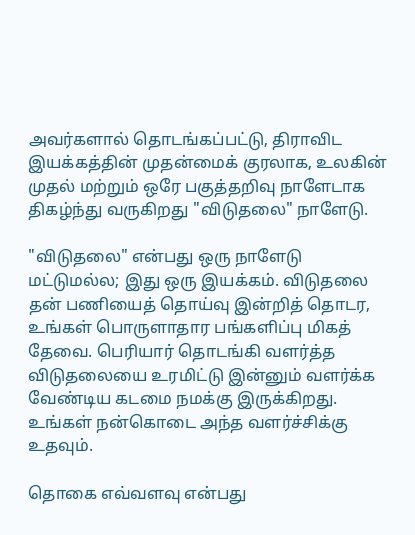அவர்களால் தொடங்கப்பட்டு, திராவிட இயக்கத்தின் முதன்மைக் குரலாக, உலகின் முதல் மற்றும் ஒரே பகுத்தறிவு நாளேடாக திகழ்ந்து வருகிறது "விடுதலை" நாளேடு.

"விடுதலை" என்பது ஒரு நாளேடு மட்டுமல்ல; இது ஒரு இயக்கம். விடுதலை தன் பணியைத் தொய்வு இன்றித் தொடர, உங்கள் பொருளாதார பங்களிப்பு மிகத் தேவை. பெரியார் தொடங்கி வளர்த்த விடுதலையை உரமிட்டு இன்னும் வளர்க்க வேண்டிய கடமை நமக்கு இருக்கிறது. உங்கள் நன்கொடை அந்த வளர்ச்சிக்கு உதவும்.

தொகை எவ்வளவு என்பது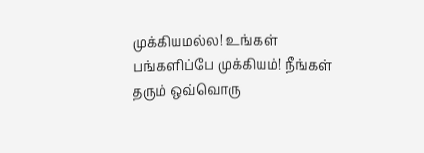முக்கியமல்ல! உங்கள் பங்களிப்பே முக்கியம்! நீங்கள் தரும் ஒவ்வொரு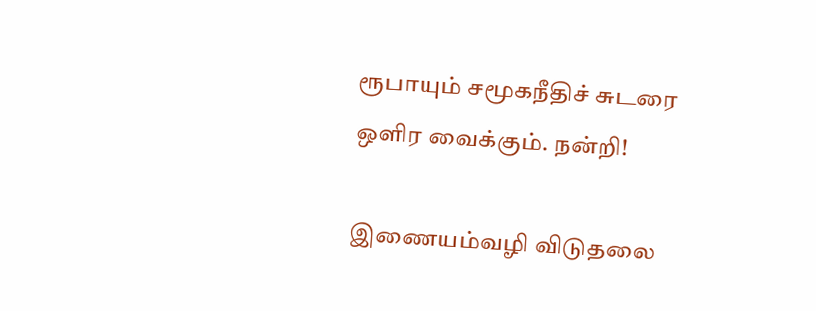ரூபாயும் சமூகநீதிச் சுடரை ஒளிர வைக்கும். நன்றி!

இணையம்வழி விடுதலை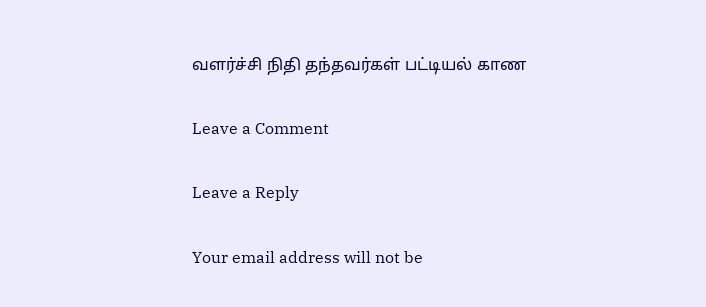வளர்ச்சி நிதி தந்தவர்கள் பட்டியல் காண

Leave a Comment

Leave a Reply

Your email address will not be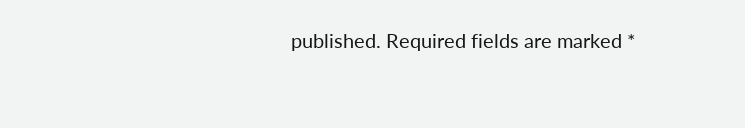published. Required fields are marked *